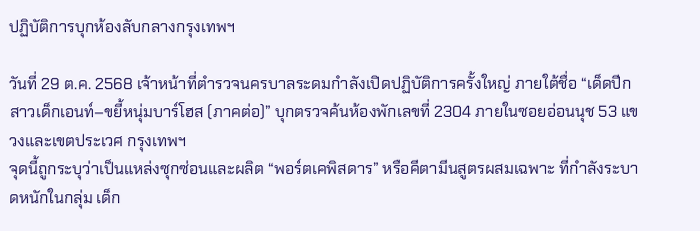ปฏิบัติการบุกห้องลับกลางกรุงเทพฯ

วันที่ 29 ต.ค. 2568 เจ้าหน้าที่ตำรวจนครบาลระดมกำลังเปิดปฏิบัติการครั้งใหญ่ ภายใต้ชื่อ “เด็ดปีกสาวเด็กเอนท์–ขยี้หนุ่มบาร์โฮส (ภาคต่อ)” บุกตรวจค้นห้องพักเลขที่ 2304 ภายในซอยอ่อนนุช 53 แขวงและเขตประเวศ กรุงเทพฯ
จุดนี้ถูกระบุว่าเป็นแหล่งซุกซ่อนและผลิต “พอร์ตเคพิสดาร” หรือคีตามีนสูตรผสมเฉพาะ ที่กำลังระบาดหนักในกลุ่ม เด็ก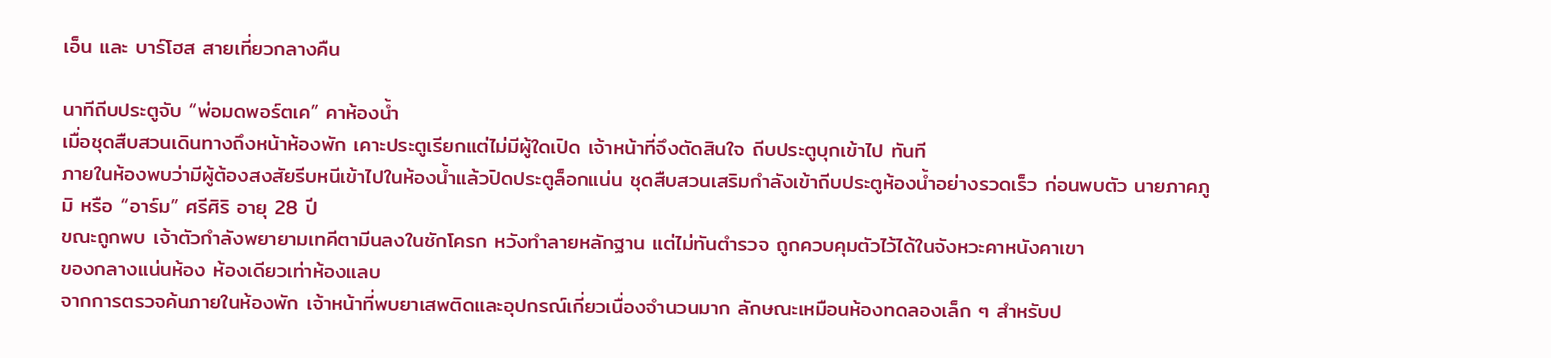เอ็น และ บาร์โฮส สายเที่ยวกลางคืน

นาทีถีบประตูจับ “พ่อมดพอร์ตเค” คาห้องน้ำ
เมื่อชุดสืบสวนเดินทางถึงหน้าห้องพัก เคาะประตูเรียกแต่ไม่มีผู้ใดเปิด เจ้าหน้าที่จึงตัดสินใจ ถีบประตูบุกเข้าไป ทันที
ภายในห้องพบว่ามีผู้ต้องสงสัยรีบหนีเข้าไปในห้องน้ำแล้วปิดประตูล็อกแน่น ชุดสืบสวนเสริมกำลังเข้าถีบประตูห้องน้ำอย่างรวดเร็ว ก่อนพบตัว นายภาคภูมิ หรือ “อาร์ม” ศรีศิริ อายุ 28 ปี
ขณะถูกพบ เจ้าตัวกำลังพยายามเทคีตามีนลงในชักโครก หวังทำลายหลักฐาน แต่ไม่ทันตำรวจ ถูกควบคุมตัวไว้ได้ในจังหวะคาหนังคาเขา
ของกลางแน่นห้อง ห้องเดียวเท่าห้องแลบ
จากการตรวจค้นภายในห้องพัก เจ้าหน้าที่พบยาเสพติดและอุปกรณ์เกี่ยวเนื่องจำนวนมาก ลักษณะเหมือนห้องทดลองเล็ก ๆ สำหรับป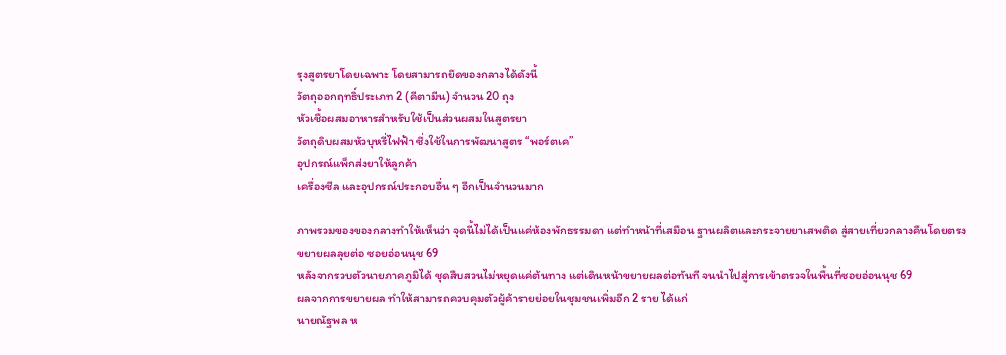รุงสูตรยาโดยเฉพาะ โดยสามารถยึดของกลางได้ดังนี้
วัตถุออกฤทธิ์ประเภท 2 (คีตามีน) จำนวน 20 ถุง
หัวเชื้อผสมอาหารสำหรับใช้เป็นส่วนผสมในสูตรยา
วัตถุดิบผสมหัวบุหรี่ไฟฟ้า ซึ่งใช้ในการพัฒนาสูตร “พอร์ตเค”
อุปกรณ์แพ็กส่งยาให้ลูกค้า
เครื่องซีล และอุปกรณ์ประกอบอื่น ๆ อีกเป็นจำนวนมาก

ภาพรวมของของกลางทำให้เห็นว่า จุดนี้ไม่ได้เป็นแค่ห้องพักธรรมดา แต่ทำหน้าที่เสมือน ฐานผลิตและกระจายยาเสพติด สู่สายเที่ยวกลางคืนโดยตรง
ขยายผลลุยต่อ ซอยอ่อนนุช 69
หลังจากรวบตัวนายภาคภูมิได้ ชุดสืบสวนไม่หยุดแค่ต้นทาง แต่เดินหน้าขยายผลต่อทันที จนนำไปสู่การเข้าตรวจในพื้นที่ซอยอ่อนนุช 69
ผลจากการขยายผล ทำให้สามารถควบคุมตัวผู้ค้ารายย่อยในชุมชนเพิ่มอีก 2 ราย ได้แก่
นายณัฐพล ห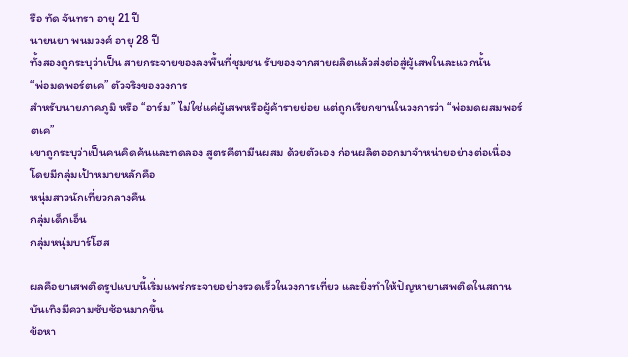รือ ทัด จันทรา อายุ 21 ปี
นายนยา พนมวงศ์ อายุ 28 ปี
ทั้งสองถูกระบุว่าเป็น สายกระจายของลงพื้นที่ชุมชน รับของจากสายผลิตแล้วส่งต่อสู่ผู้เสพในละแวกนั้น
“พ่อมดพอร์ตเค” ตัวจริงของวงการ
สำหรับนายภาคภูมิ หรือ “อาร์ม” ไม่ใช่แค่ผู้เสพหรือผู้ค้ารายย่อย แต่ถูกเรียกขานในวงการว่า “พ่อมดผสมพอร์ตเค”
เขาถูกระบุว่าเป็นคนคิดค้นและทดลอง สูตรคีตามีนผสม ด้วยตัวเอง ก่อนผลิตออกมาจำหน่ายอย่างต่อเนื่อง โดยมีกลุ่มเป้าหมายหลักคือ
หนุ่มสาวนักเที่ยวกลางคืน
กลุ่มเด็กเอ็น
กลุ่มหนุ่มบาร์โฮส

ผลคือยาเสพติดรูปแบบนี้เริ่มแพร่กระจายอย่างรวดเร็วในวงการเที่ยว และยิ่งทำให้ปัญหายาเสพติดในสถานบันเทิงมีความซับซ้อนมากขึ้น
ข้อหา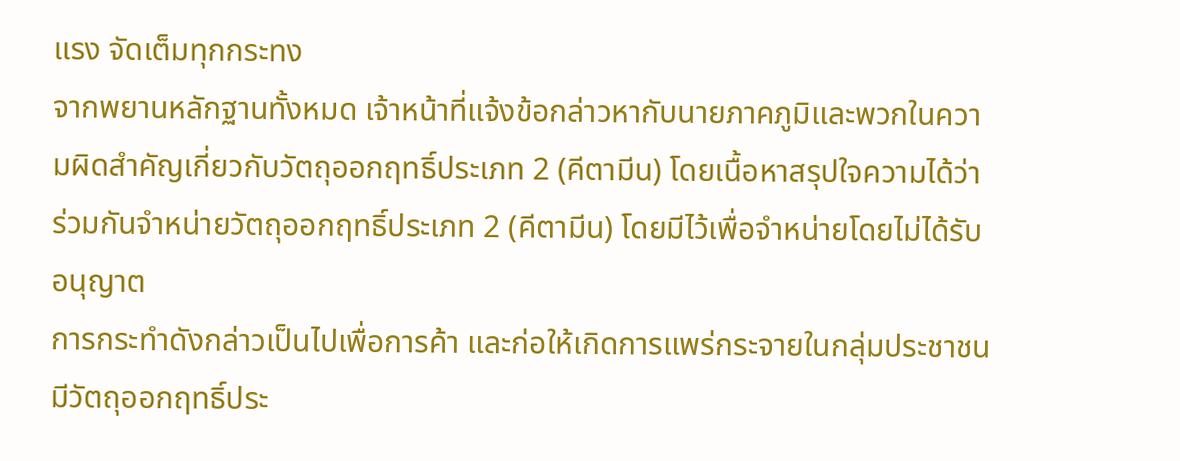แรง จัดเต็มทุกกระทง
จากพยานหลักฐานทั้งหมด เจ้าหน้าที่แจ้งข้อกล่าวหากับนายภาคภูมิและพวกในความผิดสำคัญเกี่ยวกับวัตถุออกฤทธิ์ประเภท 2 (คีตามีน) โดยเนื้อหาสรุปใจความได้ว่า
ร่วมกันจำหน่ายวัตถุออกฤทธิ์ประเภท 2 (คีตามีน) โดยมีไว้เพื่อจำหน่ายโดยไม่ได้รับอนุญาต
การกระทำดังกล่าวเป็นไปเพื่อการค้า และก่อให้เกิดการแพร่กระจายในกลุ่มประชาชน
มีวัตถุออกฤทธิ์ประ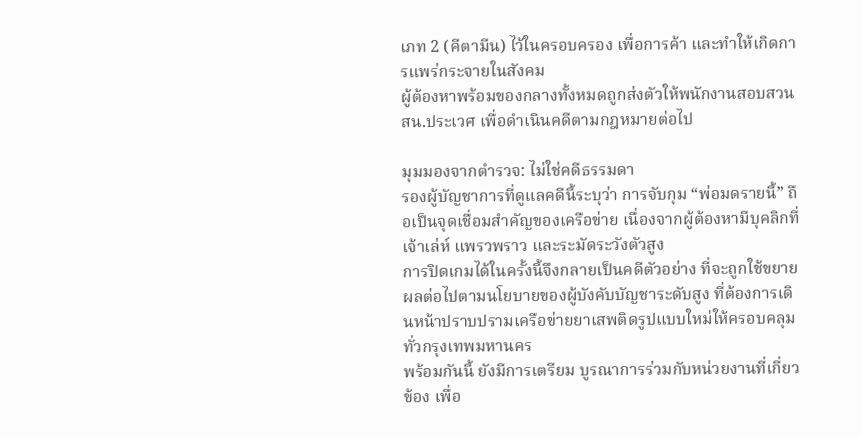เภท 2 (คีตามีน) ไว้ในครอบครอง เพื่อการค้า และทำให้เกิดการแพร่กระจายในสังคม
ผู้ต้องหาพร้อมของกลางทั้งหมดถูกส่งตัวให้พนักงานสอบสวน สน.ประเวศ เพื่อดำเนินคดีตามกฎหมายต่อไป

มุมมองจากตำรวจ: ไม่ใช่คดีธรรมดา
รองผู้บัญชาการที่ดูแลคดีนี้ระบุว่า การจับกุม “พ่อมดรายนี้” ถือเป็นจุดเชื่อมสำคัญของเครือข่าย เนื่องจากผู้ต้องหามีบุคลิกที่ เจ้าเล่ห์ แพรวพราว และระมัดระวังตัวสูง
การปิดเกมได้ในครั้งนี้จึงกลายเป็นคดีตัวอย่าง ที่จะถูกใช้ขยายผลต่อไปตามนโยบายของผู้บังคับบัญชาระดับสูง ที่ต้องการเดินหน้าปราบปรามเครือข่ายยาเสพติดรูปแบบใหม่ให้ครอบคลุมทั่วกรุงเทพมหานคร
พร้อมกันนี้ ยังมีการเตรียม บูรณาการร่วมกับหน่วยงานที่เกี่ยวข้อง เพื่อ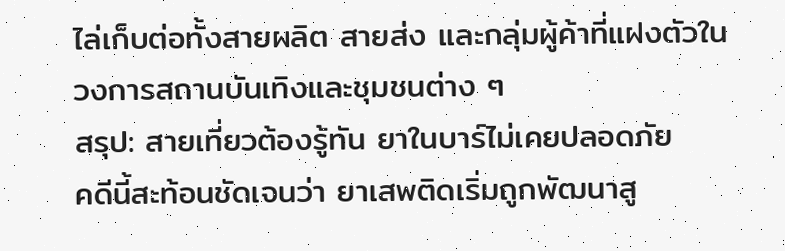ไล่เก็บต่อทั้งสายผลิต สายส่ง และกลุ่มผู้ค้าที่แฝงตัวในวงการสถานบันเทิงและชุมชนต่าง ๆ
สรุป: สายเที่ยวต้องรู้ทัน ยาในบาร์ไม่เคยปลอดภัย
คดีนี้สะท้อนชัดเจนว่า ยาเสพติดเริ่มถูกพัฒนาสู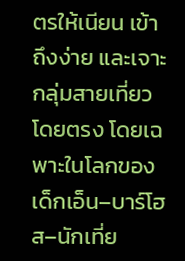ตรให้เนียน เข้าถึงง่าย และเจาะกลุ่มสายเที่ยวโดยตรง โดยเฉพาะในโลกของ เด็กเอ็น–บาร์โฮส–นักเที่ย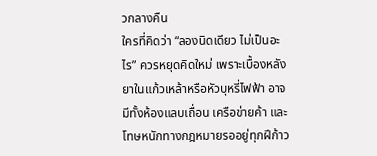วกลางคืน
ใครที่คิดว่า “ลองนิดเดียว ไม่เป็นอะไร” ควรหยุดคิดใหม่ เพราะเบื้องหลังยาในแก้วเหล้าหรือหัวบุหรี่ไฟฟ้า อาจมีทั้งห้องแลบเถื่อน เครือข่ายค้า และโทษหนักทางกฎหมายรออยู่ทุกฝีก้าว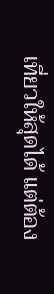เที่ยวให้สุดได้ แต่ต้อง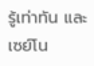รู้เท่าทัน และเซย์โน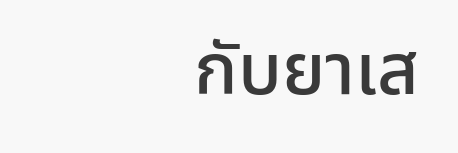กับยาเส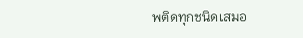พติดทุกชนิดเสมอ